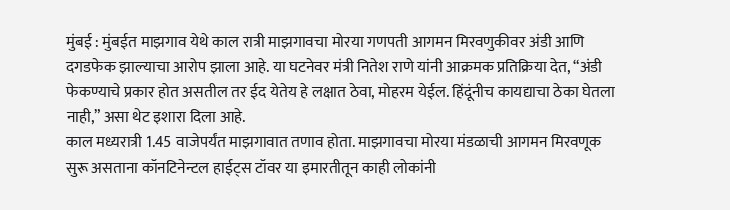मुंबई : मुंबईत माझगाव येथे काल रात्री माझगावचा मोरया गणपती आगमन मिरवणुकीवर अंडी आणि दगडफेक झाल्याचा आरोप झाला आहे. या घटनेवर मंत्री नितेश राणे यांनी आक्रमक प्रतिक्रिया देत, “अंडी फेकण्याचे प्रकार होत असतील तर ईद येतेय हे लक्षात ठेवा, मोहरम येईल. हिंदूंनीच कायद्याचा ठेका घेतला नाही,” असा थेट इशारा दिला आहे.
काल मध्यरात्री 1.45 वाजेपर्यंत माझगावात तणाव होता. माझगावचा मोरया मंडळाची आगमन मिरवणूक सुरू असताना कॉनटिनेन्टल हाईट्स टॉवर या इमारतीतून काही लोकांनी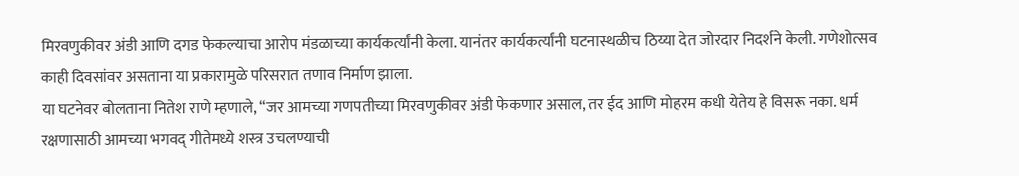मिरवणुकीवर अंडी आणि दगड फेकल्याचा आरोप मंडळाच्या कार्यकर्त्यांनी केला. यानंतर कार्यकर्त्यांनी घटनास्थळीच ठिय्या देत जोरदार निदर्शने केली. गणेशोत्सव काही दिवसांवर असताना या प्रकारामुळे परिसरात तणाव निर्माण झाला.
या घटनेवर बोलताना नितेश राणे म्हणाले, “जर आमच्या गणपतीच्या मिरवणुकीवर अंडी फेकणार असाल, तर ईद आणि मोहरम कधी येतेय हे विसरू नका. धर्म रक्षणासाठी आमच्या भगवद् गीतेमध्ये शस्त्र उचलण्याची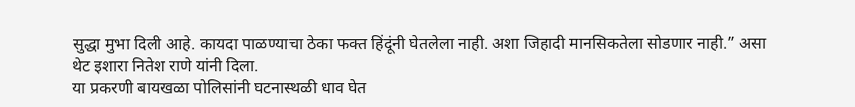सुद्धा मुभा दिली आहे. कायदा पाळण्याचा ठेका फक्त हिंदूंनी घेतलेला नाही. अशा जिहादी मानसिकतेला सोडणार नाही.” असा थेट इशारा नितेश राणे यांनी दिला.
या प्रकरणी बायखळा पोलिसांनी घटनास्थळी धाव घेत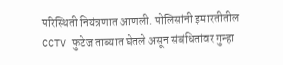परिस्थिती नियंत्रणात आणली. पोलिसांनी इमारतीतील CCTV फुटेज ताब्यात घेतले असून संबंधितांवर गुन्हा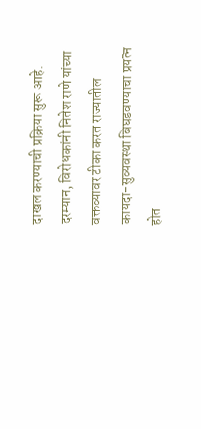दाखल करण्याची प्रक्रिया सुरू आहे. दरम्यान, विरोधकांनी नितेश राणे यांच्या वक्तव्यावर टीका करत राज्यातील कायदा-सुव्यवस्था बिघडवण्याचा प्रयत्न होत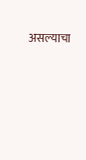असल्याचा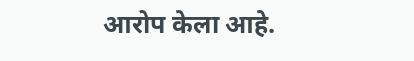आरोप केला आहे.